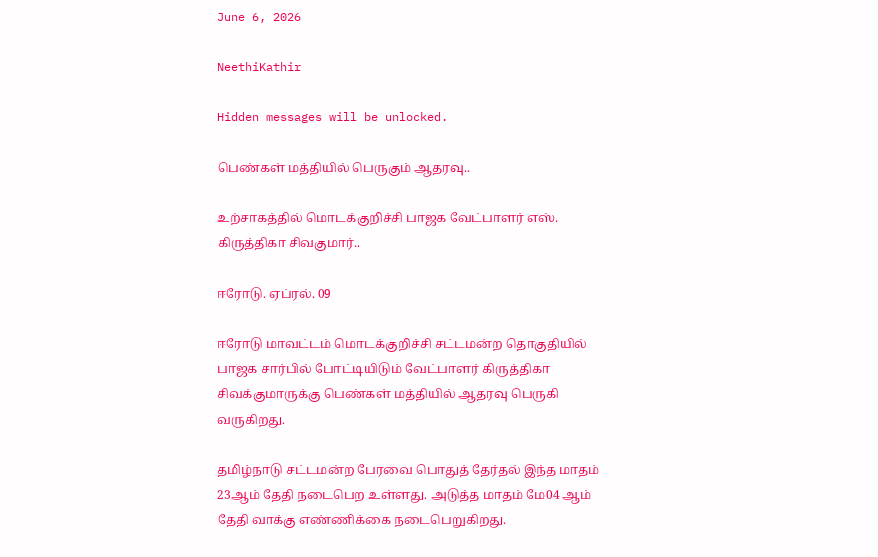June 6, 2026

NeethiKathir

Hidden messages will be unlocked.

பெண்கள் மத்தியில் பெருகும் ஆதரவு..

உற்சாகத்தில் மொடக்குறிச்சி பாஜக வேட்பாளர் எஸ். கிருத்திகா சிவகுமார்..

ஈரோடு. ஏப்ரல். 09

ஈரோடு மாவட்டம் மொடக்குறிச்சி சட்டமன்ற தொகுதியில் பாஜக சார்பில் போட்டியிடும் வேட்பாளர் கிருத்திகா சிவக்குமாருக்கு பெண்கள் மத்தியில் ஆதரவு பெருகி வருகிறது.

தமிழ்நாடு சட்டமன்ற பேரவை பொதுத் தேர்தல் இந்த மாதம் 23ஆம் தேதி நடைபெற உள்ளது. அடுத்த மாதம் மே04 ஆம் தேதி வாக்கு எண்ணிக்கை நடைபெறுகிறது.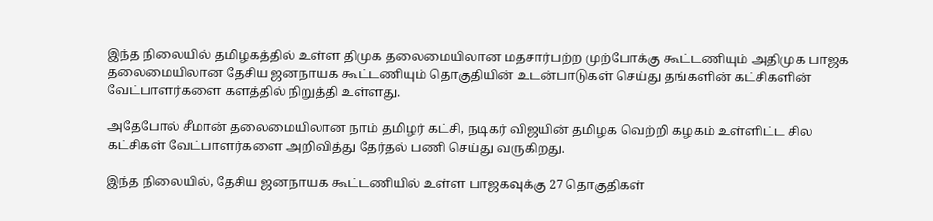இந்த நிலையில் தமிழகத்தில் உள்ள திமுக தலைமையிலான மதசார்பற்ற முற்போக்கு கூட்டணியும் அதிமுக பாஜக தலைமையிலான தேசிய ஜனநாயக கூட்டணியும் தொகுதியின் உடன்பாடுகள் செய்து தங்களின் கட்சிகளின் வேட்பாளர்களை களத்தில் நிறுத்தி உள்ளது.

அதேபோல் சீமான் தலைமையிலான நாம் தமிழர் கட்சி, நடிகர் விஜயின் தமிழக வெற்றி கழகம் உள்ளிட்ட சில கட்சிகள் வேட்பாளர்களை அறிவித்து தேர்தல் பணி செய்து வருகிறது.

இந்த நிலையில், தேசிய ஜனநாயக கூட்டணியில் உள்ள பாஜகவுக்கு 27 தொகுதிகள்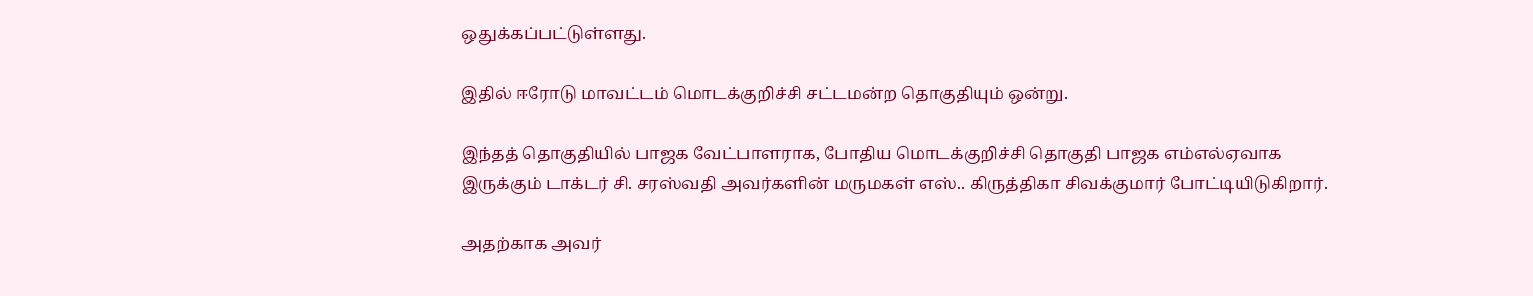ஒதுக்கப்பட்டுள்ளது.

இதில் ஈரோடு மாவட்டம் மொடக்குறிச்சி சட்டமன்ற தொகுதியும் ஒன்று.

இந்தத் தொகுதியில் பாஜக வேட்பாளராக, போதிய மொடக்குறிச்சி தொகுதி பாஜக எம்எல்ஏவாக இருக்கும் டாக்டர் சி. சரஸ்வதி அவர்களின் மருமகள் எஸ்.. கிருத்திகா சிவக்குமார் போட்டியிடுகிறார்.

அதற்காக அவர்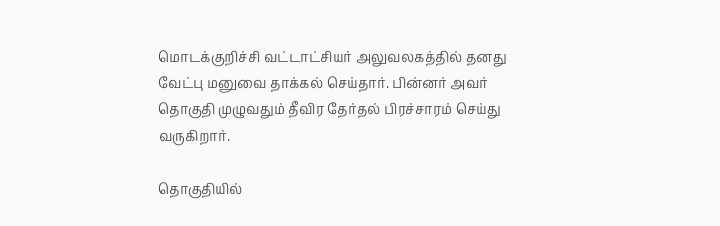மொடக்குறிச்சி வட்டாட்சியர் அலுவலகத்தில் தனது வேட்பு மனுவை தாக்கல் செய்தார். பின்னர் அவர் தொகுதி முழுவதும் தீவிர தேர்தல் பிரச்சாரம் செய்து வருகிறார்.

தொகுதியில்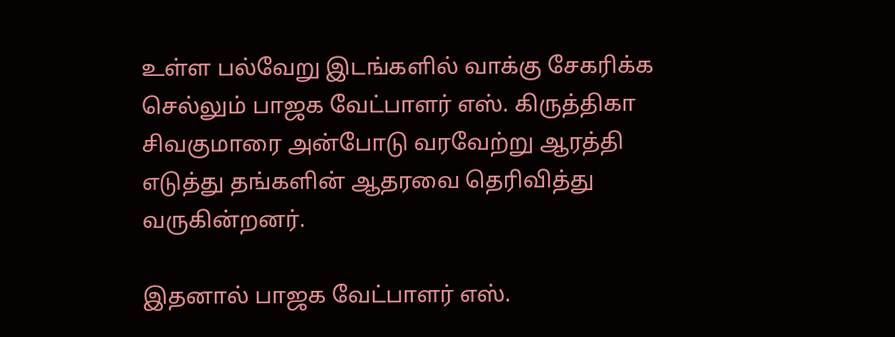உள்ள பல்வேறு இடங்களில் வாக்கு சேகரிக்க செல்லும் பாஜக வேட்பாளர் எஸ். கிருத்திகா சிவகுமாரை அன்போடு வரவேற்று ஆரத்தி எடுத்து தங்களின் ஆதரவை தெரிவித்து வருகின்றனர்.

இதனால் பாஜக வேட்பாளர் எஸ்.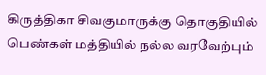கிருத்திகா சிவகுமாருக்கு தொகுதியில் பெண்கள் மத்தியில் நல்ல வரவேற்பும்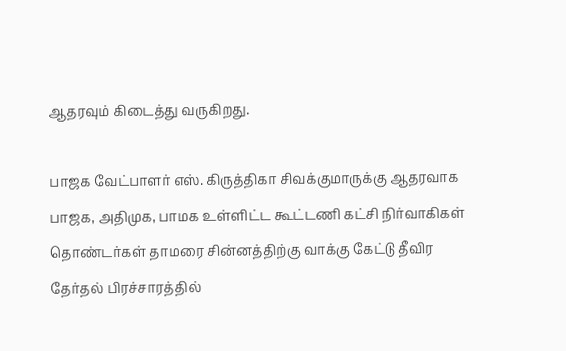ஆதரவும் கிடைத்து வருகிறது.

பாஜக வேட்பாளர் எஸ். கிருத்திகா சிவக்குமாருக்கு ஆதரவாக பாஜக, அதிமுக, பாமக உள்ளிட்ட கூட்டணி கட்சி நிர்வாகிகள் தொண்டர்கள் தாமரை சின்னத்திற்கு வாக்கு கேட்டு தீவிர தேர்தல் பிரச்சாரத்தில்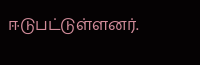ஈடுபட்டுள்ளனர்.